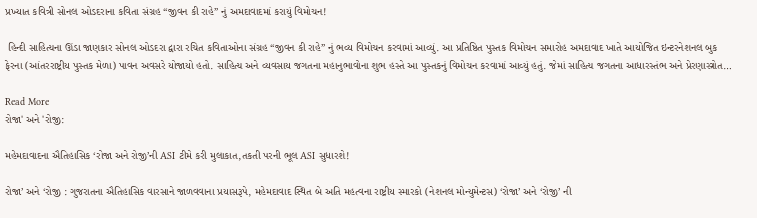પ્રખ્યાત કવિત્રી સોનલ ઓડદરાના કવિતા સંગ્રહ “જીવન કી રાહે” નું અમદાવાદમાં કરાયું વિમોચન!

 હિન્દી સાહિત્યના ઊંડા જાણકાર સોનલ ઓડદરા દ્વારા રચિત કવિતાઓના સંગ્રહ “જીવન કી રાહે” નું ભવ્ય વિમોચન કરવામાં આવ્યું. આ પ્રતિષ્ઠિત પુસ્તક વિમોચન સમારોહ અમદાવાદ ખાતે આયોજિત ઇન્ટરનેશનલ બુક ફેરના (આંતરરાષ્ટ્રીય પુસ્તક મેળા) પાવન અવસરે યોજાયો હતો. સાહિત્ય અને વ્યવસાય જગતના મહાનુભાવોના શુભ હસ્તે આ પુસ્તકનું વિમોચન કરવામાં આવ્યું હતું. જેમાં સાહિત્ય જગતના આધારસ્તંભ અને પ્રેરણાસ્ત્રોત…

Read More
રોજા' અને 'રોજી:

મહેમદાવાદના ઐતિહાસિક ‘રોજા અને રોજી’ની ASI ટીમે કરી મુલાકાત,તકતી પરની ભૂલ ASI સુધારશે!

રોજા’ અને ‘રોજી : ગુજરાતના ઐતિહાસિક વારસાને જાળવવાના પ્રયાસરૂપે, મહેમદાવાદ સ્થિત બે અતિ મહત્વના રાષ્ટ્રીય સ્મારકો (નેશનલ મોન્યુમેન્ટસ) ‘રોજા’ અને ‘રોજી’ ની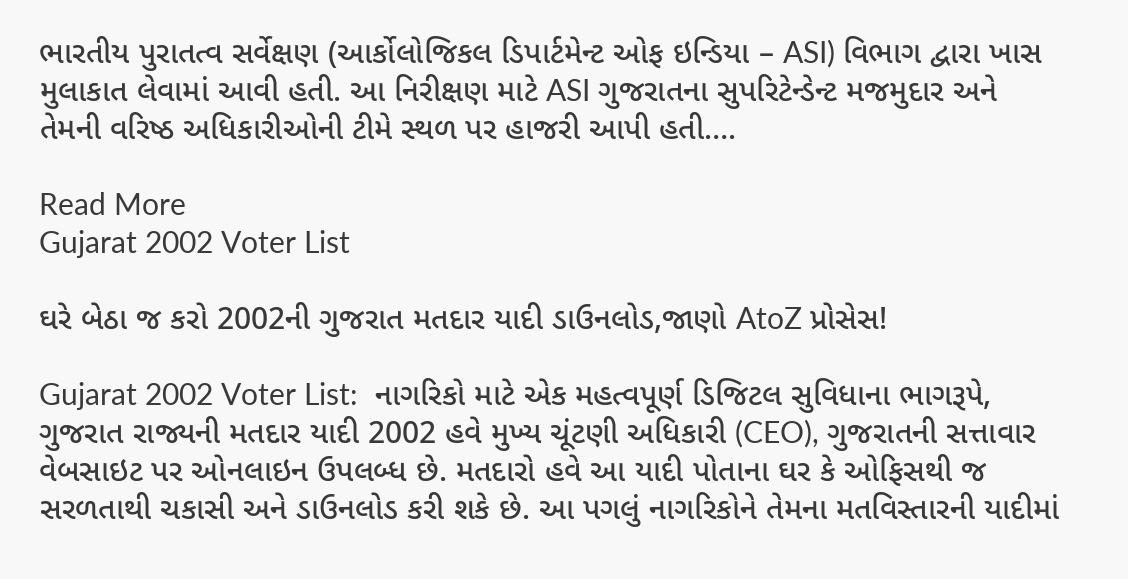ભારતીય પુરાતત્વ સર્વેક્ષણ (આર્કોલોજિકલ ડિપાર્ટમેન્ટ ઓફ ઇન્ડિયા – ASI) વિભાગ દ્વારા ખાસ મુલાકાત લેવામાં આવી હતી. આ નિરીક્ષણ માટે ASI ગુજરાતના સુપરિટેન્ડેન્ટ મજમુદાર અને તેમની વરિષ્ઠ અધિકારીઓની ટીમે સ્થળ પર હાજરી આપી હતી….

Read More
Gujarat 2002 Voter List

ઘરે બેઠા જ કરો 2002ની ગુજરાત મતદાર યાદી ડાઉનલોડ,જાણો AtoZ પ્રોસેસ!

Gujarat 2002 Voter List:  નાગરિકો માટે એક મહત્વપૂર્ણ ડિજિટલ સુવિધાના ભાગરૂપે, ગુજરાત રાજ્યની મતદાર યાદી 2002 હવે મુખ્ય ચૂંટણી અધિકારી (CEO), ગુજરાતની સત્તાવાર વેબસાઇટ પર ઓનલાઇન ઉપલબ્ધ છે. મતદારો હવે આ યાદી પોતાના ઘર કે ઓફિસથી જ સરળતાથી ચકાસી અને ડાઉનલોડ કરી શકે છે. આ પગલું નાગરિકોને તેમના મતવિસ્તારની યાદીમાં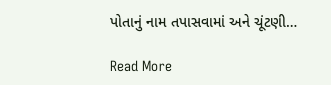પોતાનું નામ તપાસવામાં અને ચૂંટણી…

Read More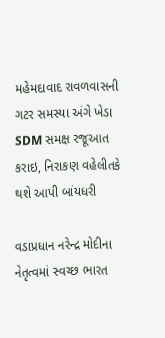મહેમદાવાદ રાવળવાસની ગટર સમસ્યા અંગે ખેડા SDM સમક્ષ રજૂઆત કરાઇ, નિરાકણ વહેલીતકે થશે આપી બાંયધરી

વડાપ્રધાન નરેન્દ્ર મોદીના નેતૃત્વમાં સ્વચ્છ ભારત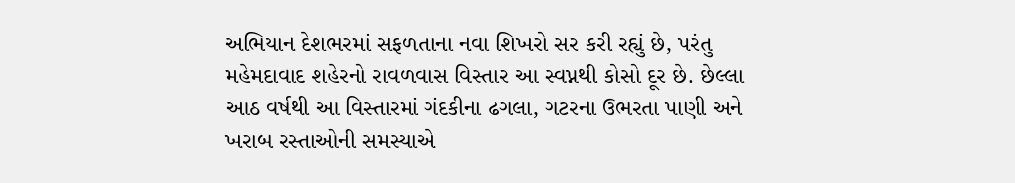અભિયાન દેશભરમાં સફળતાના નવા શિખરો સર કરી રહ્યું છે, પરંતુ મહેમદાવાદ શહેરનો રાવળવાસ વિસ્તાર આ સ્વપ્નથી કોસો દૂર છે. છેલ્લા આઠ વર્ષથી આ વિસ્તારમાં ગંદકીના ઢગલા, ગટરના ઉભરતા પાણી અને ખરાબ રસ્તાઓની સમસ્યાએ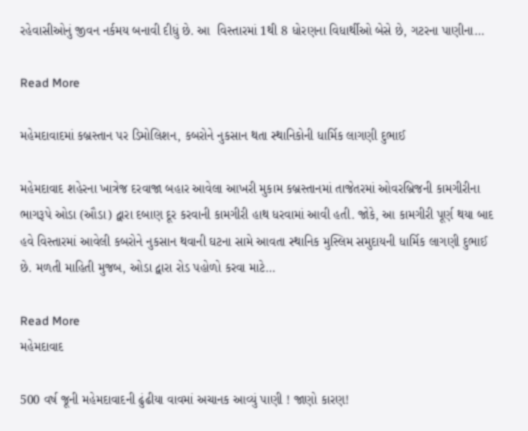રહેવાસીઓનું જીવન નર્કમય બનાવી દીધું છે. આ  વિસ્તારમાં 1થી 8 ધોરણના વિધાર્થીઓ બેસે છે, ગટરના પાણીના…

Read More

મહેમદાવાદમાં કબ્રસ્તાન પર ડિમોલિશન, કબરોને નુકસાન થતા સ્થાનિકોની ધાર્મિક લાગણી દુભાઈ

મહેમદાવાદ શહેરના ખાત્રેજ દરવાજા બહાર આવેલા આખરી મુકામ કબ્રસ્તાનમાં તાજેતરમાં ઓવરબ્રિજની કામગીરીના ભાગરૂપે ઓડા (ઔડા) દ્વારા દબાણ દૂર કરવાની કામગીરી હાથ ધરવામાં આવી હતી. જોકે, આ કામગીરી પૂર્ણ થયા બાદ હવે વિસ્તારમાં આવેલી કબરોને નુકસાન થવાની ઘટના સામે આવતા સ્થાનિક મુસ્લિમ સમુદાયની ધાર્મિક લાગણી દુભાઈ છે. મળતી માહિતી મુજબ, ઓડા દ્વારા રોડ પહોળો કરવા માટે…

Read More
મહેમદાવાદ

500 વર્ષ જૂની મહેમદાવાદની ઢુંઢીયા વાવમાં અચાનક આવ્યું પાણી ! જાણો કારણ!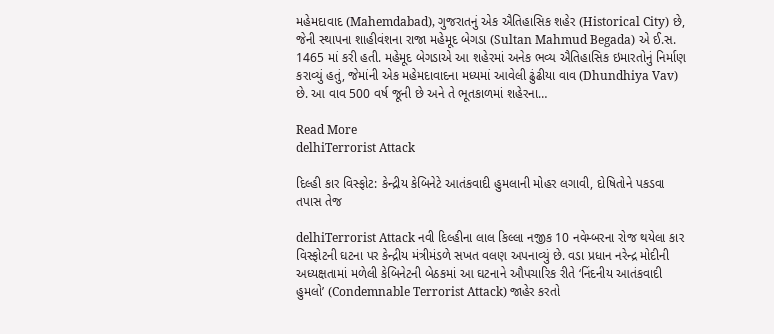મહેમદાવાદ (Mahemdabad), ગુજરાતનું એક ઐતિહાસિક શહેર (Historical City) છે, જેની સ્થાપના શાહીવંશના રાજા મહેમૂદ બેગડા (Sultan Mahmud Begada) એ ઈ.સ. 1465 માં કરી હતી. મહેમૂદ બેગડાએ આ શહેરમાં અનેક ભવ્ય ઐતિહાસિક ઇમારતોનું નિર્માણ કરાવ્યું હતું, જેમાંની એક મહેમદાવાદના મધ્યમાં આવેલી ઢુંઢીયા વાવ (Dhundhiya Vav) છે. આ વાવ 500 વર્ષ જૂની છે અને તે ભૂતકાળમાં શહેરના…

Read More
delhiTerrorist Attack

દિલ્હી કાર વિસ્ફોટ: કેન્દ્રીય કેબિનેટે આતંકવાદી હુમલાની મોહર લગાવી, દોષિતોને પકડવા તપાસ તેજ

delhiTerrorist Attack નવી દિલ્હીના લાલ કિલ્લા નજીક 10 નવેમ્બરના રોજ થયેલા કાર વિસ્ફોટની ઘટના પર કેન્દ્રીય મંત્રીમંડળે સખત વલણ અપનાવ્યું છે. વડા પ્રધાન નરેન્દ્ર મોદીની અધ્યક્ષતામાં મળેલી કેબિનેટની બેઠકમાં આ ઘટનાને ઔપચારિક રીતે ‘નિંદનીય આતંકવાદી હુમલો’ (Condemnable Terrorist Attack) જાહેર કરતો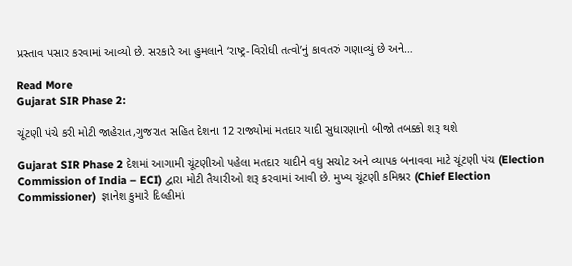પ્રસ્તાવ પસાર કરવામાં આવ્યો છે. સરકારે આ હુમલાને ‘રાષ્ટ્ર-વિરોધી તત્વો’નું કાવતરું ગણાવ્યું છે અને…

Read More
Gujarat SIR Phase 2:

ચૂંટણી પંચે કરી મોટી જાહેરાત,ગુજરાત સહિત દેશના 12 રાજ્યોમાં મતદાર યાદી સુધારણાનો બીજો તબક્કો શરૂ થશે

Gujarat SIR Phase 2 દેશમાં આગામી ચૂંટણીઓ પહેલા મતદાર યાદીને વધુ સચોટ અને વ્યાપક બનાવવા માટે ચૂંટણી પંચ (Election Commission of India – ECI) દ્વારા મોટી તૈયારીઓ શરૂ કરવામાં આવી છે. મુખ્ય ચૂંટણી કમિશ્નર (Chief Election Commissioner)  જ્ઞાનેશ કુમારે દિલ્હીમાં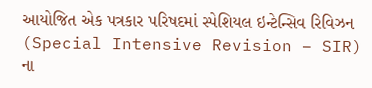આયોજિત એક પત્રકાર પરિષદમાં સ્પેશિયલ ઇન્ટેન્સિવ રિવિઝન (Special Intensive Revision – SIR) ના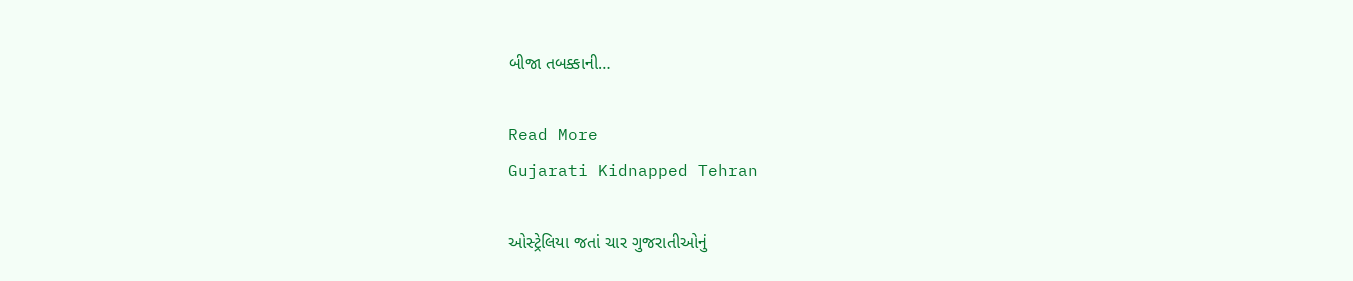બીજા તબક્કાની…

Read More
Gujarati Kidnapped Tehran

ઓસ્ટ્રેલિયા જતાં ચાર ગુજરાતીઓનું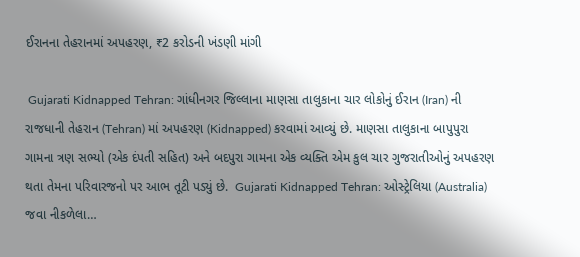ઈરાનના તેહરાનમાં અપહરણ, ₹2 કરોડની ખંડણી માંગી

 Gujarati Kidnapped Tehran: ગાંધીનગર જિલ્લાના માણસા તાલુકાના ચાર લોકોનું ઈરાન (Iran) ની રાજધાની તેહરાન (Tehran) માં અપહરણ (Kidnapped) કરવામાં આવ્યું છે. માણસા તાલુકાના બાપુપુરા ગામના ત્રણ સભ્યો (એક દંપતી સહિત) અને બદપુરા ગામના એક વ્યક્તિ એમ કુલ ચાર ગુજરાતીઓનું અપહરણ થતા તેમના પરિવારજનો પર આભ તૂટી પડ્યું છે.  Gujarati Kidnapped Tehran: ઓસ્ટ્રેલિયા (Australia) જવા નીકળેલા…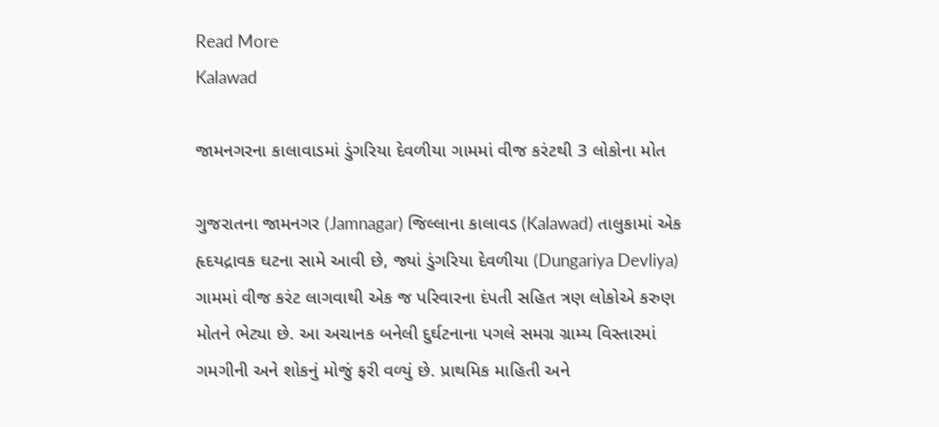Read More
Kalawad

જામનગરના કાલાવાડમાં ડુંગરિયા દેવળીયા ગામમાં વીજ કરંટથી 3 લોકોના મોત

ગુજરાતના જામનગર (Jamnagar) જિલ્લાના કાલાવડ (Kalawad) તાલુકામાં એક હૃદયદ્રાવક ઘટના સામે આવી છે, જ્યાં ડુંગરિયા દેવળીયા (Dungariya Devliya) ગામમાં વીજ કરંટ લાગવાથી એક જ પરિવારના દંપતી સહિત ત્રણ લોકોએ કરુણ મોતને ભેટ્યા છે. આ અચાનક બનેલી દુર્ઘટનાના પગલે સમગ્ર ગ્રામ્ય વિસ્તારમાં ગમગીની અને શોકનું મોજું ફરી વળ્યું છે. પ્રાથમિક માહિતી અને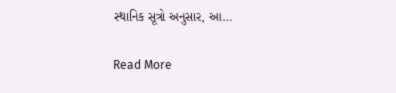સ્થાનિક સૂત્રો અનુસાર, આ…

Read More